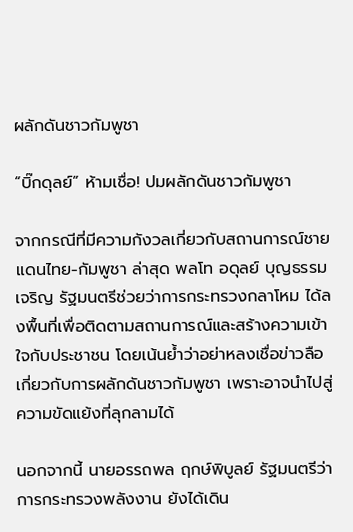ผลักดันชาวกัมพูชา

“บิ๊กดุลย์” ห้ามเชื่อ! ปมผลักดันชาวกัมพูชา

จากกรณีที่มีความกังวลเกี่ยวกับสถานการณ์ชายแดนไทย-กัมพูชา ล่าสุด พลโท อดุลย์ บุญธรรมเจริญ รัฐมนตรีช่วยว่าการกระทรวงกลาโหม ได้ลงพื้นที่เพื่อติดตามสถานการณ์และสร้างความเข้าใจกับประชาชน โดยเน้นย้ำว่าอย่าหลงเชื่อข่าวลือเกี่ยวกับการผลักดันชาวกัมพูชา เพราะอาจนำไปสู่ความขัดแย้งที่ลุกลามได้

นอกจากนี้ นายอรรถพล ฤกษ์พิบูลย์ รัฐมนตรีว่าการกระทรวงพลังงาน ยังได้เดิน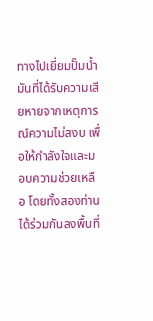ทางไปเยี่ยมปั๊มน้ำมันที่ได้รับความเสียหายจากเหตุการณ์ความไม่สงบ เพื่อให้กำลังใจและมอบความช่วยเหลือ โดยทั้งสองท่านได้ร่วมกันลงพื้นที่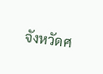จังหวัดศ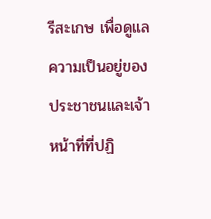รีสะเกษ เพื่อดูแลความเป็นอยู่ของประชาชนและเจ้าหน้าที่ที่ปฏิ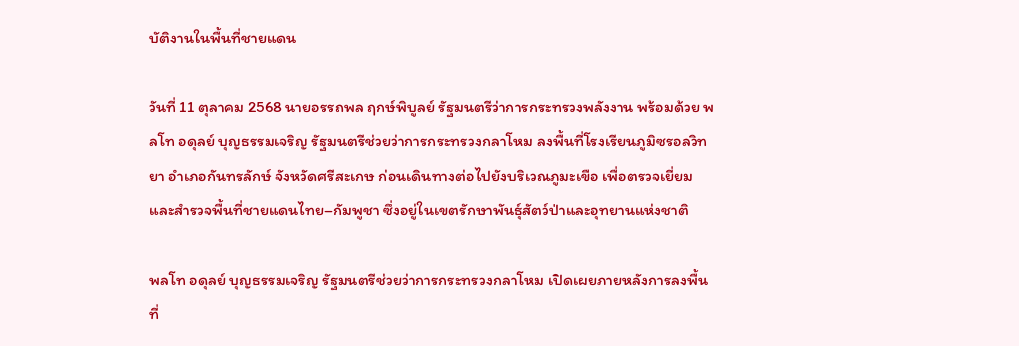บัติงานในพื้นที่ชายแดน

วันที่ 11 ตุลาคม 2568 นายอรรถพล ฤกษ์พิบูลย์ รัฐมนตรีว่าการกระทรวงพลังงาน พร้อมด้วย พลโท อดุลย์ บุญธรรมเจริญ รัฐมนตรีช่วยว่าการกระทรวงกลาโหม ลงพื้นที่โรงเรียนภูมิซรอลวิทยา อำเภอกันทรลักษ์ จังหวัดศรีสะเกษ ก่อนเดินทางต่อไปยังบริเวณภูมะเขือ เพื่อตรวจเยี่ยมและสำรวจพื้นที่ชายแดนไทย–กัมพูชา ซึ่งอยู่ในเขตรักษาพันธุ์สัตว์ป่าและอุทยานแห่งชาติ

พลโท อดุลย์ บุญธรรมเจริญ รัฐมนตรีช่วยว่าการกระทรวงกลาโหม เปิดเผยภายหลังการลงพื้นที่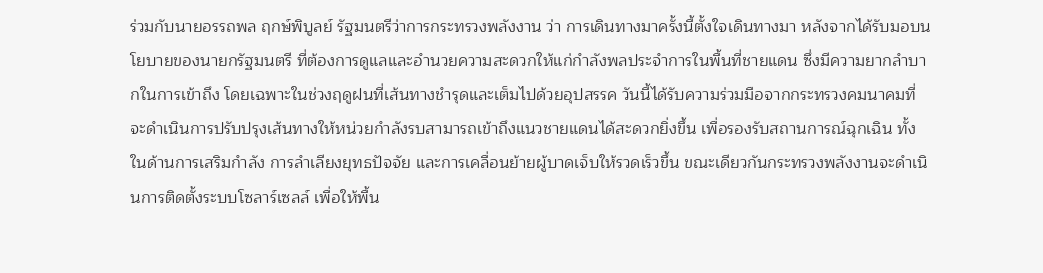ร่วมกับนายอรรถพล ฤกษ์พิบูลย์ รัฐมนตรีว่าการกระทรวงพลังงาน ว่า การเดินทางมาครั้งนี้ตั้งใจเดินทางมา หลังจากได้รับมอบนโยบายของนายกรัฐมนตรี ที่ต้องการดูแลและอำนวยความสะดวกให้แก่กำลังพลประจำการในพื้นที่ชายแดน ซึ่งมีความยากลำบากในการเข้าถึง โดยเฉพาะในช่วงฤดูฝนที่เส้นทางชำรุดและเต็มไปด้วยอุปสรรค วันนี้ได้รับความร่วมมือจากกระทรวงคมนาคมที่จะดำเนินการปรับปรุงเส้นทางให้หน่วยกำลังรบสามารถเข้าถึงแนวชายแดนได้สะดวกยิ่งขึ้น เพื่อรองรับสถานการณ์ฉุกเฉิน ทั้งในด้านการเสริมกำลัง การลำเลียงยุทธปัจจัย และการเคลื่อนย้ายผู้บาดเจ็บให้รวดเร็วขึ้น ขณะเดียวกันกระทรวงพลังงานจะดำเนินการติดตั้งระบบโซลาร์เซลล์ เพื่อให้พื้น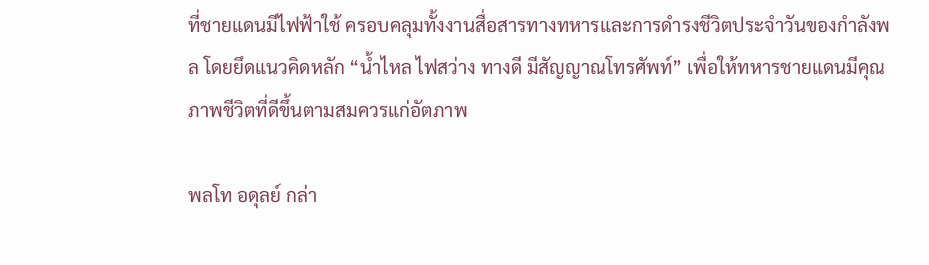ที่ชายแดนมีไฟฟ้าใช้ ครอบคลุมทั้งงานสื่อสารทางทหารและการดำรงชีวิตประจำวันของกำลังพล โดยยึดแนวคิดหลัก “น้ำไหล ไฟสว่าง ทางดี มีสัญญาณโทรศัพท์” เพื่อให้ทหารชายแดนมีคุณภาพชีวิตที่ดีขึ้นตามสมควรแก่อัตภาพ

พลโท อดุลย์ กล่า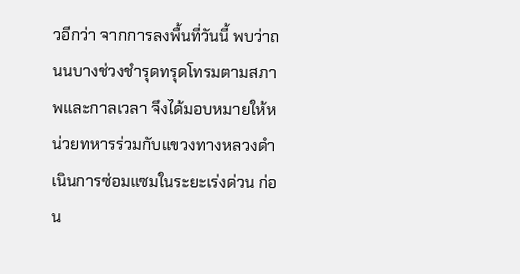วอีกว่า จากการลงพื้นที่วันนี้ พบว่าถนนบางช่วงชำรุดทรุดโทรมตามสภาพและกาลเวลา จึงได้มอบหมายให้หน่วยทหารร่วมกับแขวงทางหลวงดำเนินการซ่อมแซมในระยะเร่งด่วน ก่อน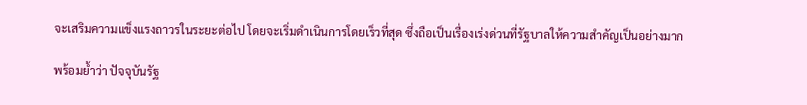จะเสริมความแข็งแรงถาวรในระยะต่อไป โดยจะเริ่มดำเนินการโดยเร็วที่สุด ซึ่งถือเป็นเรื่องเร่งด่วนที่รัฐบาลให้ความสำคัญเป็นอย่างมาก

พร้อมย้ำว่า ปัจจุบันรัฐ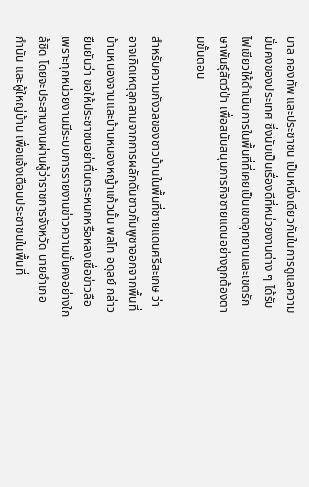บาล กองทัพ และประชาชน เป็นหนึ่งเดียวกันในการดูแลความมั่นคงของประเทศ ซึ่งนับเป็นเรื่องดีที่หน่วยงานต่าง ๆ ได้รับไฟเขียวให้ดำเนินการในพื้นที่ที่เคยเป็นเขตอุทยานและเขตรักษาพันธุ์สัตว์ป่า เพื่อสนับสนุนภารกิจชายแดนอย่างถูกต้องตามขั้นตอน

สำหรับความกังวลของชาวบ้านในพื้นที่ชายแดนศรีสะเกษ ว่าอาจเกิดเหตุลุกลามจากการผลักดันชาวกัมพูชาออกจากพื้นที่บ้านหนองจานและบ้านหนองหญ้าแก้วนั้น พลโท อดุลย์ กล่าวยืนยันว่า ขอให้ประชาชนอย่าตื่นตระหนกหรือหลงเชื่อข่าวลือ เพราะทุกหน่วยงานมีระบบการรายงานข่าวความมั่นคงอย่างใกล้ชิด โดยจะประสานงานผ่านผู้ว่าราชการจังหวัด นายอำเภอ กำนัน และผู้ใหญ่บ้าน เพื่อแจ้งเตือนประชาชนในพื้นที่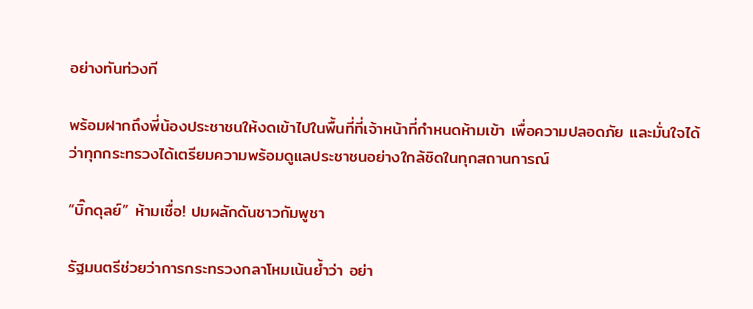อย่างทันท่วงที

พร้อมฝากถึงพี่น้องประชาชนให้งดเข้าไปในพื้นที่ที่เจ้าหน้าที่กำหนดห้ามเข้า เพื่อความปลอดภัย และมั่นใจได้ว่าทุกกระทรวงได้เตรียมความพร้อมดูแลประชาชนอย่างใกล้ชิดในทุกสถานการณ์

“บิ๊กดุลย์” ห้ามเชื่อ! ปมผลักดันชาวกัมพูชา

รัฐมนตรีช่วยว่าการกระทรวงกลาโหมเน้นย้ำว่า อย่า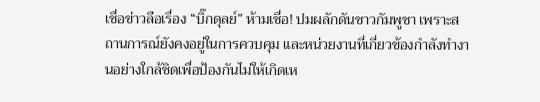เชื่อข่าวลือเรื่อง “บิ๊กดุลย์” ห้ามเชื่อ! ปมผลักดันชาวกัมพูชา เพราะสถานการณ์ยังคงอยู่ในการควบคุม และหน่วยงานที่เกี่ยวข้องกำลังทำงานอย่างใกล้ชิดเพื่อป้องกันไม่ให้เกิดเห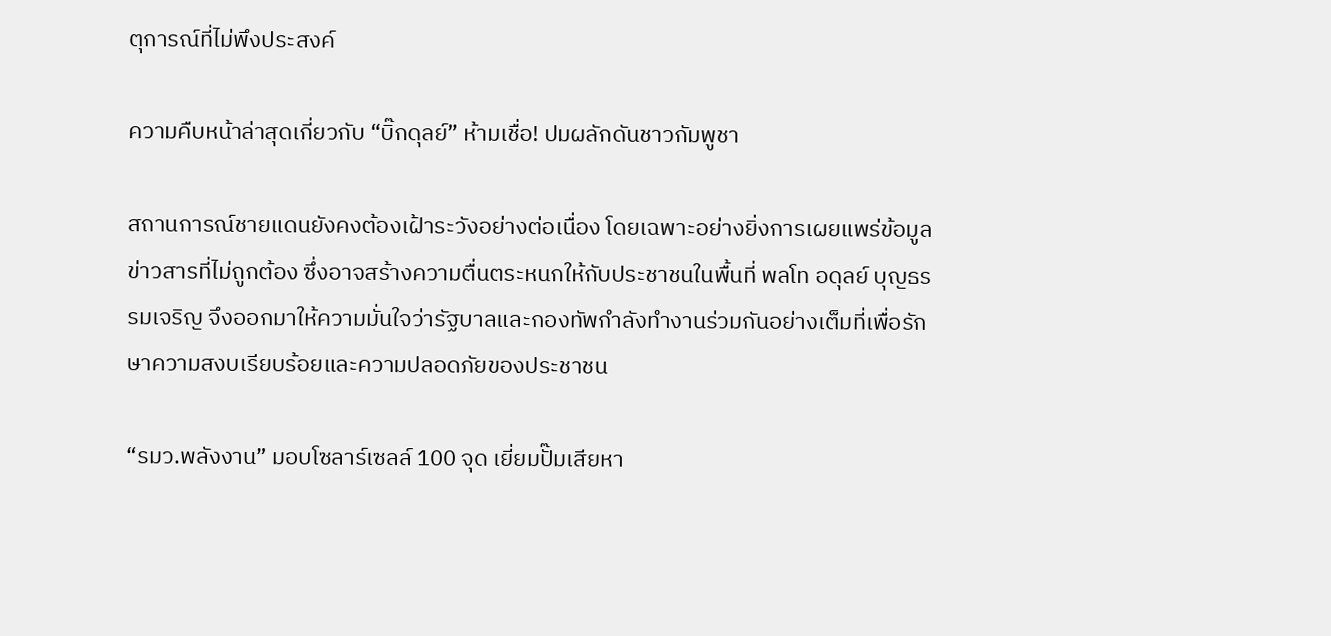ตุการณ์ที่ไม่พึงประสงค์

ความคืบหน้าล่าสุดเกี่ยวกับ “บิ๊กดุลย์” ห้ามเชื่อ! ปมผลักดันชาวกัมพูชา

สถานการณ์ชายแดนยังคงต้องเฝ้าระวังอย่างต่อเนื่อง โดยเฉพาะอย่างยิ่งการเผยแพร่ข้อมูลข่าวสารที่ไม่ถูกต้อง ซึ่งอาจสร้างความตื่นตระหนกให้กับประชาชนในพื้นที่ พลโท อดุลย์ บุญธรรมเจริญ จึงออกมาให้ความมั่นใจว่ารัฐบาลและกองทัพกำลังทำงานร่วมกันอย่างเต็มที่เพื่อรักษาความสงบเรียบร้อยและความปลอดภัยของประชาชน

“รมว.พลังงาน” มอบโซลาร์เซลล์ 100 จุด เยี่ยมปั๊มเสียหา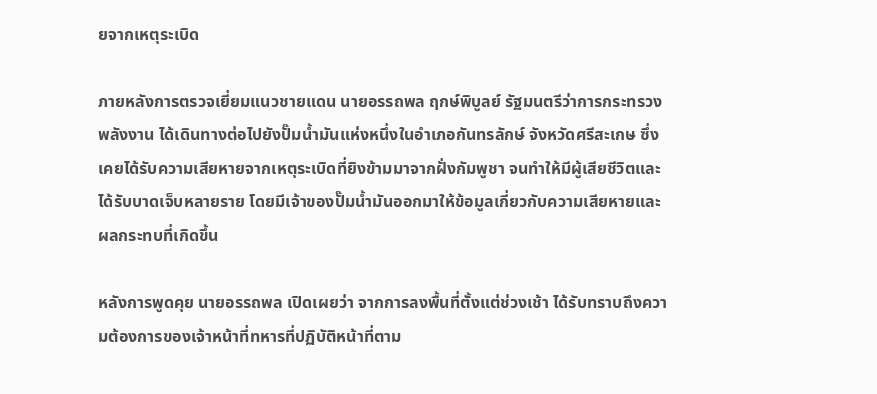ยจากเหตุระเบิด

ภายหลังการตรวจเยี่ยมแนวชายแดน นายอรรถพล ฤกษ์พิบูลย์ รัฐมนตรีว่าการกระทรวงพลังงาน ได้เดินทางต่อไปยังปั๊มน้ำมันแห่งหนึ่งในอำเภอกันทรลักษ์ จังหวัดศรีสะเกษ ซึ่งเคยได้รับความเสียหายจากเหตุระเบิดที่ยิงข้ามมาจากฝั่งกัมพูชา จนทำให้มีผู้เสียชีวิตและได้รับบาดเจ็บหลายราย โดยมีเจ้าของปั๊มน้ำมันออกมาให้ข้อมูลเกี่ยวกับความเสียหายและผลกระทบที่เกิดขึ้น

หลังการพูดคุย นายอรรถพล เปิดเผยว่า จากการลงพื้นที่ตั้งแต่ช่วงเช้า ได้รับทราบถึงความต้องการของเจ้าหน้าที่ทหารที่ปฏิบัติหน้าที่ตาม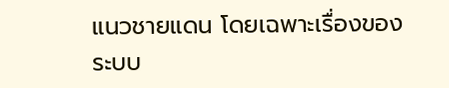แนวชายแดน โดยเฉพาะเรื่องของระบบ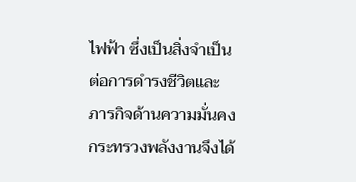ไฟฟ้า ซึ่งเป็นสิ่งจำเป็นต่อการดำรงชีวิตและภารกิจด้านความมั่นคง กระทรวงพลังงานจึงได้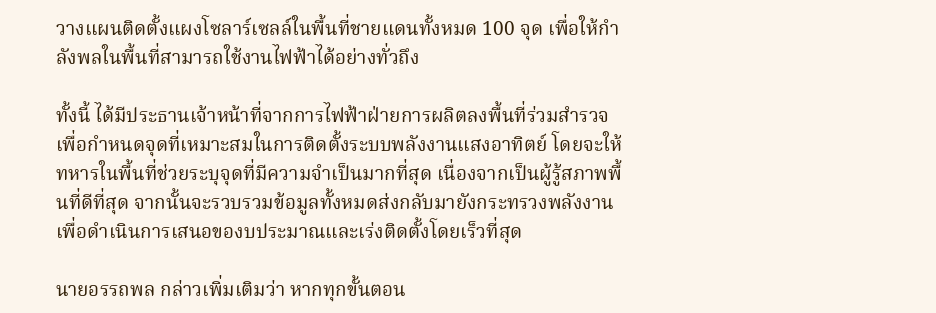วางแผนติดตั้งแผงโซลาร์เซลล์ในพื้นที่ชายแดนทั้งหมด 100 จุด เพื่อให้กำลังพลในพื้นที่สามารถใช้งานไฟฟ้าได้อย่างทั่วถึง

ทั้งนี้ ได้มีประธานเจ้าหน้าที่จากการไฟฟ้าฝ่ายการผลิตลงพื้นที่ร่วมสำรวจ เพื่อกำหนดจุดที่เหมาะสมในการติดตั้งระบบพลังงานแสงอาทิตย์ โดยจะให้ทหารในพื้นที่ช่วยระบุจุดที่มีความจำเป็นมากที่สุด เนื่องจากเป็นผู้รู้สภาพพื้นที่ดีที่สุด จากนั้นจะรวบรวมข้อมูลทั้งหมดส่งกลับมายังกระทรวงพลังงานเพื่อดำเนินการเสนอของบประมาณและเร่งติดตั้งโดยเร็วที่สุด

นายอรรถพล กล่าวเพิ่มเติมว่า หากทุกขั้นตอน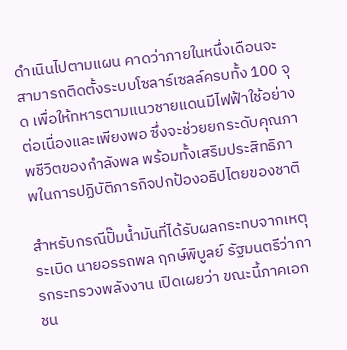ดำเนินไปตามแผน คาดว่าภายในหนึ่งเดือนจะสามารถติดตั้งระบบโซลาร์เซลล์ครบทั้ง 100 จุด เพื่อให้ทหารตามแนวชายแดนมีไฟฟ้าใช้อย่างต่อเนื่องและเพียงพอ ซึ่งจะช่วยยกระดับคุณภาพชีวิตของกำลังพล พร้อมทั้งเสริมประสิทธิภาพในการปฏิบัติภารกิจปกป้องอธิปไตยของชาติ

สำหรับกรณีปั๊มน้ำมันที่ได้รับผลกระทบจากเหตุระเบิด นายอรรถพล ฤกษ์พิบูลย์ รัฐมนตรีว่าการกระทรวงพลังงาน เปิดเผยว่า ขณะนี้ภาคเอกชน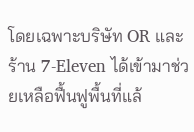โดยเฉพาะบริษัท OR และร้าน 7-Eleven ได้เข้ามาช่วยเหลือฟื้นฟูพื้นที่แล้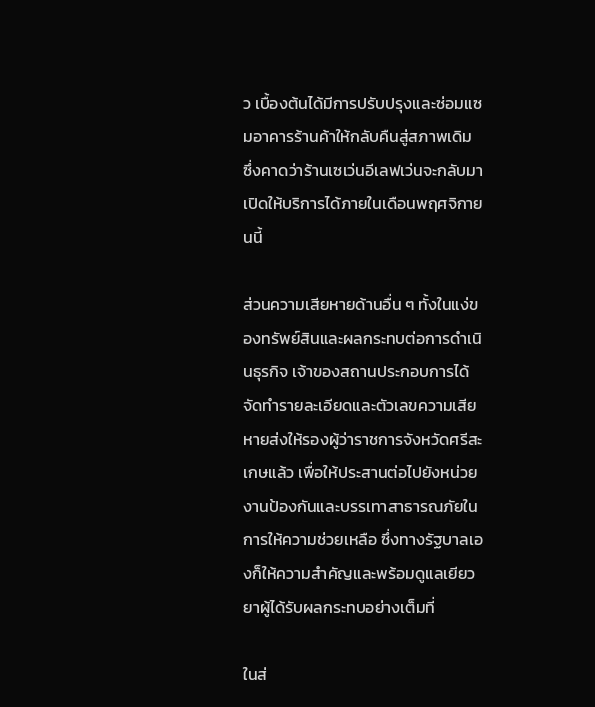ว เบื้องต้นได้มีการปรับปรุงและซ่อมแซมอาคารร้านค้าให้กลับคืนสู่สภาพเดิม ซึ่งคาดว่าร้านเซเว่นอีเลฟเว่นจะกลับมาเปิดให้บริการได้ภายในเดือนพฤศจิกายนนี้

ส่วนความเสียหายด้านอื่น ๆ ทั้งในแง่ของทรัพย์สินและผลกระทบต่อการดำเนินธุรกิจ เจ้าของสถานประกอบการได้จัดทำรายละเอียดและตัวเลขความเสียหายส่งให้รองผู้ว่าราชการจังหวัดศรีสะเกษแล้ว เพื่อให้ประสานต่อไปยังหน่วยงานป้องกันและบรรเทาสาธารณภัยในการให้ความช่วยเหลือ ซึ่งทางรัฐบาลเองก็ให้ความสำคัญและพร้อมดูแลเยียวยาผู้ได้รับผลกระทบอย่างเต็มที่

ในส่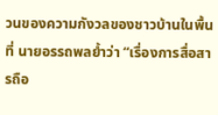วนของความกังวลของชาวบ้านในพื้นที่ นายอรรถพลย้ำว่า “เรื่องการสื่อสารถือ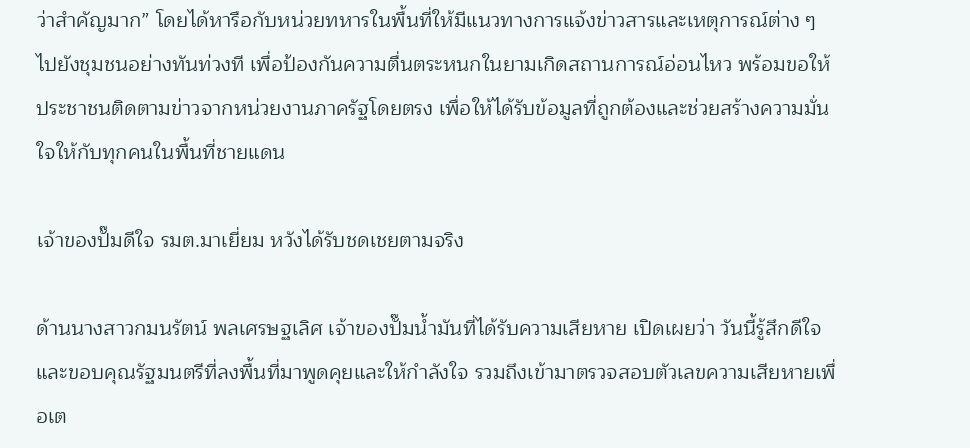ว่าสำคัญมาก” โดยได้หารือกับหน่วยทหารในพื้นที่ให้มีแนวทางการแจ้งข่าวสารและเหตุการณ์ต่าง ๆ ไปยังชุมชนอย่างทันท่วงที เพื่อป้องกันความตื่นตระหนกในยามเกิดสถานการณ์อ่อนไหว พร้อมขอให้ประชาชนติดตามข่าวจากหน่วยงานภาครัฐโดยตรง เพื่อให้ได้รับข้อมูลที่ถูกต้องและช่วยสร้างความมั่นใจให้กับทุกคนในพื้นที่ชายแดน

เจ้าของปั๊มดีใจ รมต.มาเยี่ยม หวังได้รับชดเชยตามจริง

ด้านนางสาวกมนรัตน์ พลเศรษฐเลิศ เจ้าของปั๊มน้ำมันที่ได้รับความเสียหาย เปิดเผยว่า วันนี้รู้สึกดีใจและขอบคุณรัฐมนตรีที่ลงพื้นที่มาพูดคุยและให้กำลังใจ รวมถึงเข้ามาตรวจสอบตัวเลขความเสียหายเพื่อเต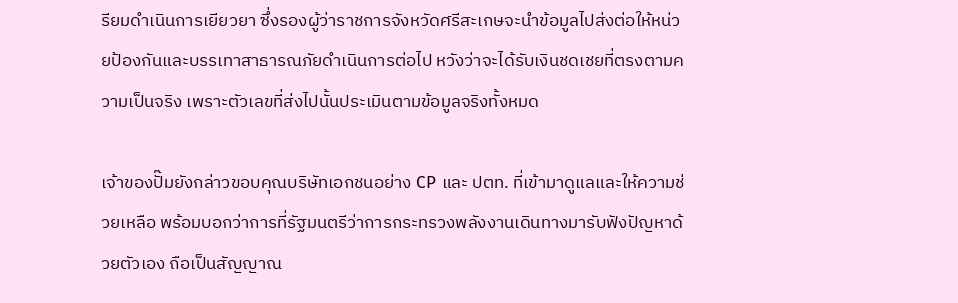รียมดำเนินการเยียวยา ซึ่งรองผู้ว่าราชการจังหวัดศรีสะเกษจะนำข้อมูลไปส่งต่อให้หน่วยป้องกันและบรรเทาสาธารณภัยดำเนินการต่อไป หวังว่าจะได้รับเงินชดเชยที่ตรงตามความเป็นจริง เพราะตัวเลขที่ส่งไปนั้นประเมินตามข้อมูลจริงทั้งหมด

เจ้าของปั๊มยังกล่าวขอบคุณบริษัทเอกชนอย่าง CP และ ปตท. ที่เข้ามาดูแลและให้ความช่วยเหลือ พร้อมบอกว่าการที่รัฐมนตรีว่าการกระทรวงพลังงานเดินทางมารับฟังปัญหาด้วยตัวเอง ถือเป็นสัญญาณ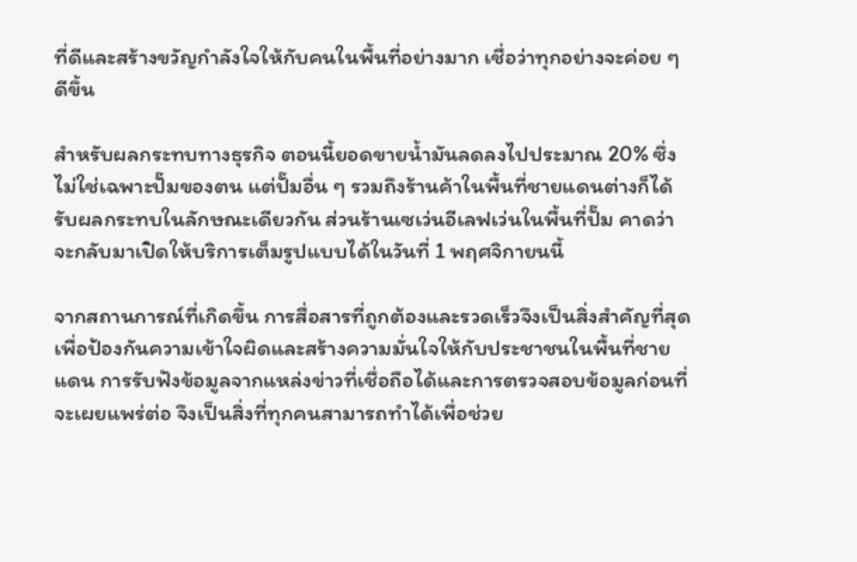ที่ดีและสร้างขวัญกำลังใจให้กับคนในพื้นที่อย่างมาก เชื่อว่าทุกอย่างจะค่อย ๆ ดีขึ้น

สำหรับผลกระทบทางธุรกิจ ตอนนี้ยอดขายน้ำมันลดลงไปประมาณ 20% ซึ่งไม่ใช่เฉพาะปั๊มของตน แต่ปั๊มอื่น ๆ รวมถึงร้านค้าในพื้นที่ชายแดนต่างก็ได้รับผลกระทบในลักษณะเดียวกัน ส่วนร้านเซเว่นอีเลฟเว่นในพื้นที่ปั๊ม คาดว่าจะกลับมาเปิดให้บริการเต็มรูปแบบได้ในวันที่ 1 พฤศจิกายนนี้

จากสถานการณ์ที่เกิดขึ้น การสื่อสารที่ถูกต้องและรวดเร็วจึงเป็นสิ่งสำคัญที่สุด เพื่อป้องกันความเข้าใจผิดและสร้างความมั่นใจให้กับประชาชนในพื้นที่ชายแดน การรับฟังข้อมูลจากแหล่งข่าวที่เชื่อถือได้และการตรวจสอบข้อมูลก่อนที่จะเผยแพร่ต่อ จึงเป็นสิ่งที่ทุกคนสามารถทำได้เพื่อช่วย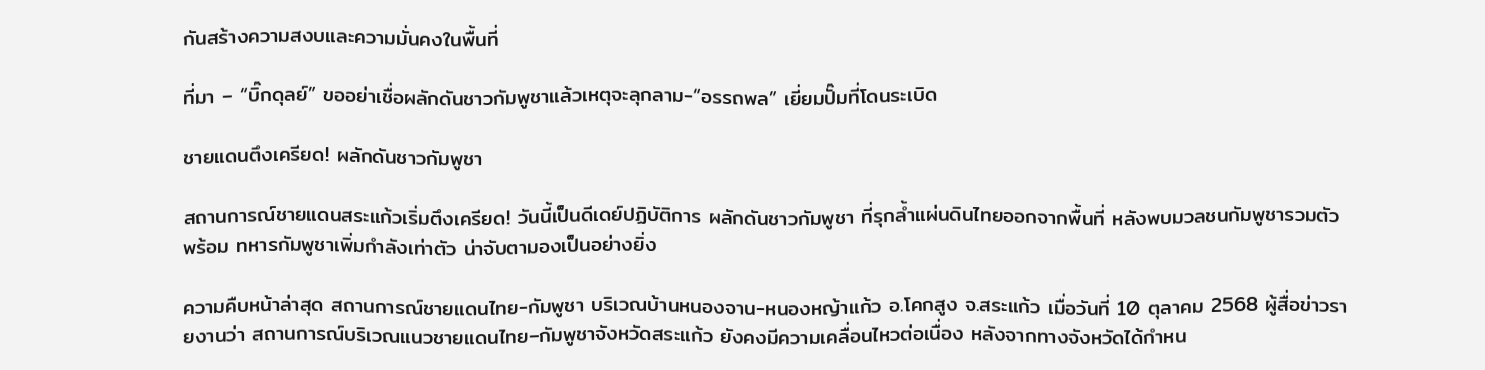กันสร้างความสงบและความมั่นคงในพื้นที่

ที่มา – “บิ๊กดุลย์” ขออย่าเชื่อผลักดันชาวกัมพูชาแล้วเหตุจะลุกลาม-“อรรถพล” เยี่ยมปั๊มที่โดนระเบิด

ชายแดนตึงเครียด! ผลักดันชาวกัมพูชา

สถานการณ์ชายแดนสระแก้วเริ่มตึงเครียด! วันนี้เป็นดีเดย์ปฏิบัติการ ผลักดันชาวกัมพูชา ที่รุกล้ำแผ่นดินไทยออกจากพื้นที่ หลังพบมวลชนกัมพูชารวมตัวพร้อม ทหารกัมพูชาเพิ่มกำลังเท่าตัว น่าจับตามองเป็นอย่างยิ่ง

ความคืบหน้าล่าสุด สถานการณ์ชายแดนไทย-กัมพูชา บริเวณบ้านหนองจาน-หนองหญ้าแก้ว อ.โคกสูง จ.สระแก้ว เมื่อวันที่ 10 ตุลาคม 2568 ผู้สื่อข่าวรายงานว่า สถานการณ์บริเวณแนวชายแดนไทย–กัมพูชาจังหวัดสระแก้ว ยังคงมีความเคลื่อนไหวต่อเนื่อง หลังจากทางจังหวัดได้กำหน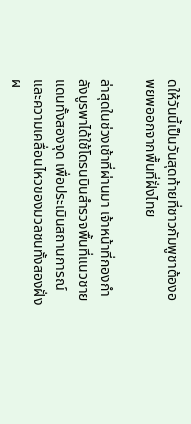ดให้วันนี้เป็นวันสุดท้ายที่ชาวกัมพูชาต้องอพยพออกจากพื้นที่ฝั่งไทย

ล่าสุดในช่วงเช้าที่ผ่านมา เจ้าหน้าที่กองกำลังบูรพาได้ใช้โดรนบินสำรวจพื้นที่แนวชายแดนทั้งสองจุด เพื่อประเมินสถานการณ์และความเคลื่อนไหวของมวลชนทั้งสองฝั่ง ผ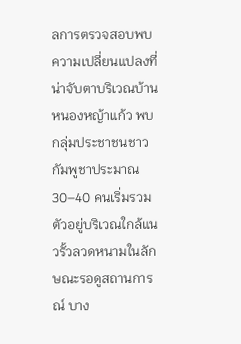ลการตรวจสอบพบความเปลี่ยนแปลงที่น่าจับตาบริเวณบ้านหนองหญ้าแก้ว พบกลุ่มประชาชนชาวกัมพูชาประมาณ 30–40 คนเริ่มรวมตัวอยู่บริเวณใกล้แนวรั้วลวดหนามในลักษณะรอดูสถานการณ์ บาง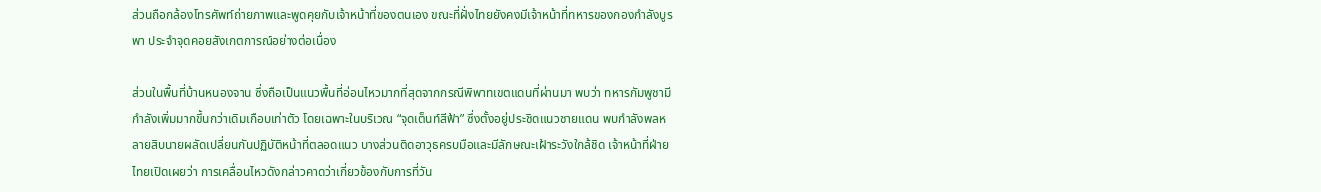ส่วนถือกล้องโทรศัพท์ถ่ายภาพและพูดคุยกับเจ้าหน้าที่ของตนเอง ขณะที่ฝั่งไทยยังคงมีเจ้าหน้าที่ทหารของกองกำลังบูรพา ประจำจุดคอยสังเกตการณ์อย่างต่อเนื่อง

ส่วนในพื้นที่บ้านหนองจาน ซึ่งถือเป็นแนวพื้นที่อ่อนไหวมากที่สุดจากกรณีพิพาทเขตแดนที่ผ่านมา พบว่า ทหารกัมพูชามีกำลังเพิ่มมากขึ้นกว่าเดิมเกือบเท่าตัว โดยเฉพาะในบริเวณ “จุดเต็นท์สีฟ้า” ซึ่งตั้งอยู่ประชิดแนวชายแดน พบกำลังพลหลายสิบนายผลัดเปลี่ยนกันปฏิบัติหน้าที่ตลอดแนว บางส่วนติดอาวุธครบมือและมีลักษณะเฝ้าระวังใกล้ชิด เจ้าหน้าที่ฝ่ายไทยเปิดเผยว่า การเคลื่อนไหวดังกล่าวคาดว่าเกี่ยวข้องกับการที่วัน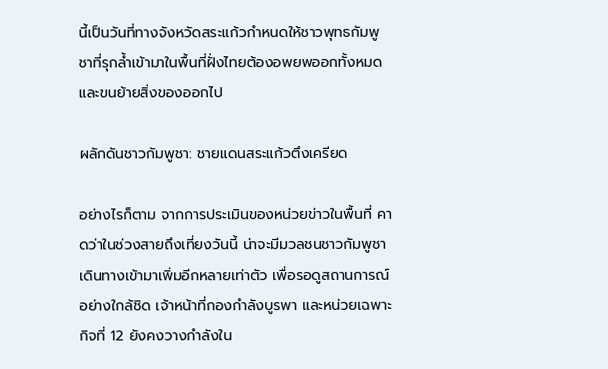นี้เป็นวันที่ทางจังหวัดสระแก้วกำหนดให้ชาวพุทธกัมพูชาที่รุกล้ำเข้ามาในพื้นที่ฝั่งไทยต้องอพยพออกทั้งหมดและขนย้ายสิ่งของออกไป

ผลักดันชาวกัมพูชา: ชายแดนสระแก้วตึงเครียด

อย่างไรก็ตาม จากการประเมินของหน่วยข่าวในพื้นที่ คาดว่าในช่วงสายถึงเที่ยงวันนี้ น่าจะมีมวลชนชาวกัมพูชาเดินทางเข้ามาเพิ่มอีกหลายเท่าตัว เพื่อรอดูสถานการณ์อย่างใกล้ชิด เจ้าหน้าที่กองกำลังบูรพา และหน่วยเฉพาะกิจที่ 12 ยังคงวางกำลังใน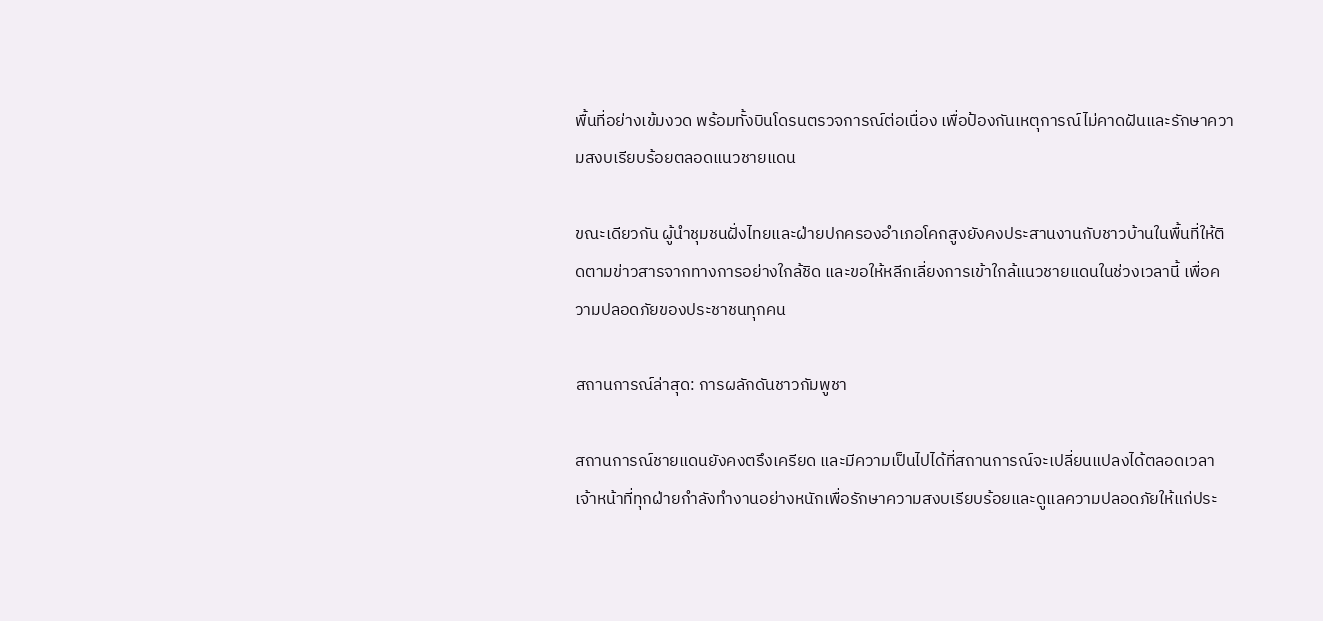พื้นที่อย่างเข้มงวด พร้อมทั้งบินโดรนตรวจการณ์ต่อเนื่อง เพื่อป้องกันเหตุการณ์ไม่คาดฝันและรักษาความสงบเรียบร้อยตลอดแนวชายแดน

ขณะเดียวกัน ผู้นำชุมชนฝั่งไทยและฝ่ายปกครองอำเภอโคกสูงยังคงประสานงานกับชาวบ้านในพื้นที่ให้ติดตามข่าวสารจากทางการอย่างใกล้ชิด และขอให้หลีกเลี่ยงการเข้าใกล้แนวชายแดนในช่วงเวลานี้ เพื่อความปลอดภัยของประชาชนทุกคน

สถานการณ์ล่าสุด: การผลักดันชาวกัมพูชา

สถานการณ์ชายแดนยังคงตรึงเครียด และมีความเป็นไปได้ที่สถานการณ์จะเปลี่ยนแปลงได้ตลอดเวลา เจ้าหน้าที่ทุกฝ่ายกำลังทำงานอย่างหนักเพื่อรักษาความสงบเรียบร้อยและดูแลความปลอดภัยให้แก่ประ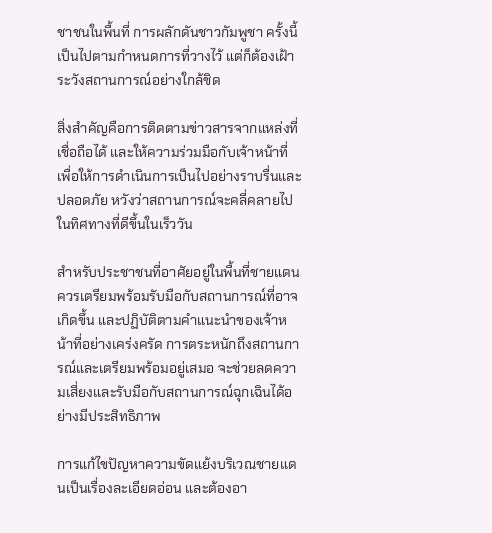ชาชนในพื้นที่ การผลักดันชาวกัมพูชา ครั้งนี้เป็นไปตามกำหนดการที่วางไว้ แต่ก็ต้องเฝ้าระวังสถานการณ์อย่างใกล้ชิด

สิ่งสำคัญคือการติดตามข่าวสารจากแหล่งที่เชื่อถือได้ และให้ความร่วมมือกับเจ้าหน้าที่ เพื่อให้การดำเนินการเป็นไปอย่างราบรื่นและปลอดภัย หวังว่าสถานการณ์จะคลี่คลายไปในทิศทางที่ดีขึ้นในเร็ววัน

สำหรับประชาชนที่อาศัยอยู่ในพื้นที่ชายแดน ควรเตรียมพร้อมรับมือกับสถานการณ์ที่อาจเกิดขึ้น และปฏิบัติตามคำแนะนำของเจ้าหน้าที่อย่างเคร่งครัด การตระหนักถึงสถานการณ์และเตรียมพร้อมอยู่เสมอ จะช่วยลดความเสี่ยงและรับมือกับสถานการณ์ฉุกเฉินได้อย่างมีประสิทธิภาพ

การแก้ไขปัญหาความขัดแย้งบริเวณชายแดนเป็นเรื่องละเอียดอ่อน และต้องอา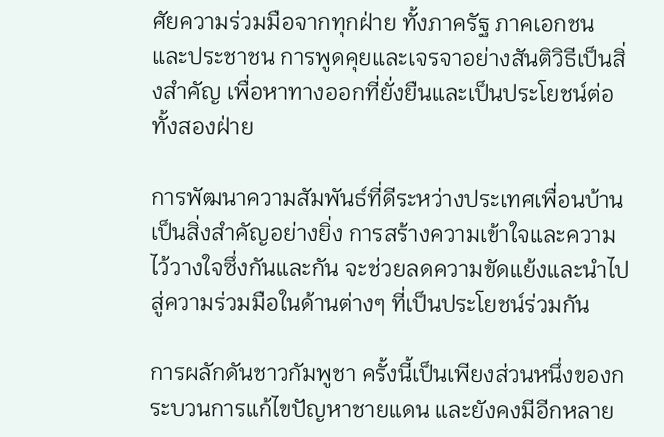ศัยความร่วมมือจากทุกฝ่าย ทั้งภาครัฐ ภาคเอกชน และประชาชน การพูดคุยและเจรจาอย่างสันติวิธีเป็นสิ่งสำคัญ เพื่อหาทางออกที่ยั่งยืนและเป็นประโยชน์ต่อทั้งสองฝ่าย

การพัฒนาความสัมพันธ์ที่ดีระหว่างประเทศเพื่อนบ้านเป็นสิ่งสำคัญอย่างยิ่ง การสร้างความเข้าใจและความไว้วางใจซึ่งกันและกัน จะช่วยลดความขัดแย้งและนำไปสู่ความร่วมมือในด้านต่างๆ ที่เป็นประโยชน์ร่วมกัน

การผลักดันชาวกัมพูชา ครั้งนี้เป็นเพียงส่วนหนึ่งของกระบวนการแก้ไขปัญหาชายแดน และยังคงมีอีกหลาย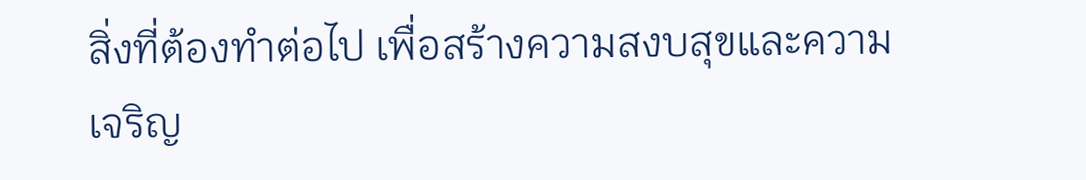สิ่งที่ต้องทำต่อไป เพื่อสร้างความสงบสุขและความเจริญ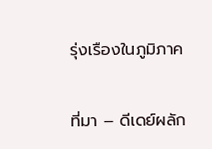รุ่งเรืองในภูมิภาค

ที่มา – ดีเดย์ผลัก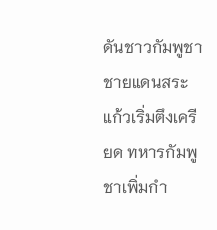ดันชาวกัมพูชา ชายแดนสระแก้วเริ่มตึงเครียด ทหารกัมพูชาเพิ่มกำ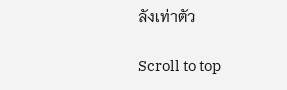ลังเท่าตัว

Scroll to top